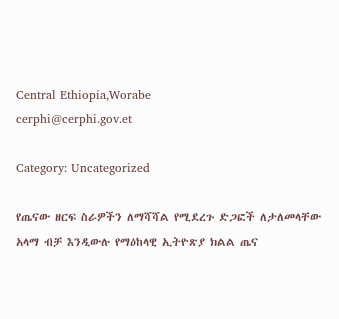Central Ethiopia,Worabe
cerphi@cerphi.gov.et

Category: Uncategorized

የጤናው ዘርፍ ስራዎችን ለማሻሻል የሚደረጉ ድጋፎች ለታለመላቸው አላማ ብቻ እንዲውሉ የማዕከላዊ ኢትዮጽያ ክልል ጤና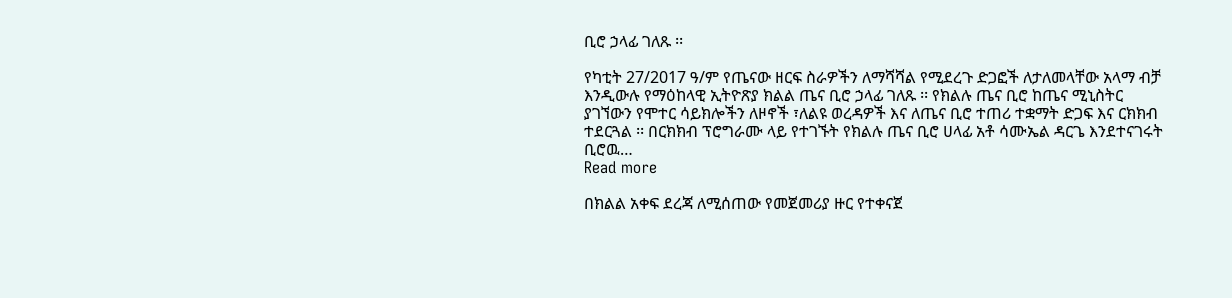ቢሮ ኃላፊ ገለጹ ፡፡

የካቲት 27/2017 ዓ/ም የጤናው ዘርፍ ስራዎችን ለማሻሻል የሚደረጉ ድጋፎች ለታለመላቸው አላማ ብቻ እንዲውሉ የማዕከላዊ ኢትዮጽያ ክልል ጤና ቢሮ ኃላፊ ገለጹ ፡፡ የክልሉ ጤና ቢሮ ከጤና ሚኒስትር ያገኘውን የሞተር ሳይክሎችን ለዞኖች ፣ለልዩ ወረዳዎች እና ለጤና ቢሮ ተጠሪ ተቋማት ድጋፍ እና ርክክብ ተደርጓል ፡፡ በርክክብ ፕሮግራሙ ላይ የተገኙት የክልሉ ጤና ቢሮ ሀላፊ አቶ ሳሙኤል ዳርጌ እንደተናገሩት ቢሮዉ…
Read more

በክልል አቀፍ ደረጃ ለሚሰጠው የመጀመሪያ ዙር የተቀናጀ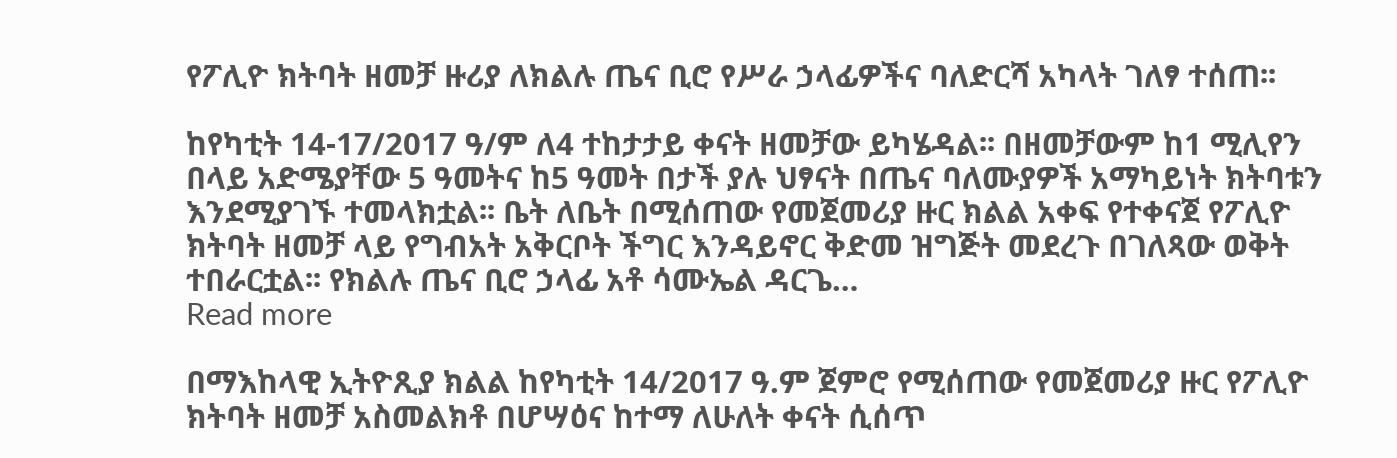የፖሊዮ ክትባት ዘመቻ ዙሪያ ለክልሉ ጤና ቢሮ የሥራ ኃላፊዎችና ባለድርሻ አካላት ገለፃ ተሰጠ፡፡

ከየካቲት 14-17/2017 ዓ/ም ለ4 ተከታታይ ቀናት ዘመቻው ይካሄዳል፡፡ በዘመቻውም ከ1 ሚሊየን በላይ አድሜያቸው 5 ዓመትና ከ5 ዓመት በታች ያሉ ህፃናት በጤና ባለሙያዎች አማካይነት ክትባቱን እንደሚያገኙ ተመላክቷል፡፡ ቤት ለቤት በሚሰጠው የመጀመሪያ ዙር ክልል አቀፍ የተቀናጀ የፖሊዮ ክትባት ዘመቻ ላይ የግብአት አቅርቦት ችግር እንዳይኖር ቅድመ ዝግጅት መደረጉ በገለጻው ወቅት ተበራርቷል፡፡ የክልሉ ጤና ቢሮ ኃላፊ አቶ ሳሙኤል ዳርጌ…
Read more

በማእከላዊ ኢትዮጺያ ክልል ከየካቲት 14/2017 ዓ.ም ጀምሮ የሚሰጠው የመጀመሪያ ዙር የፖሊዮ ክትባት ዘመቻ አስመልክቶ በሆሣዕና ከተማ ለሁለት ቀናት ሲሰጥ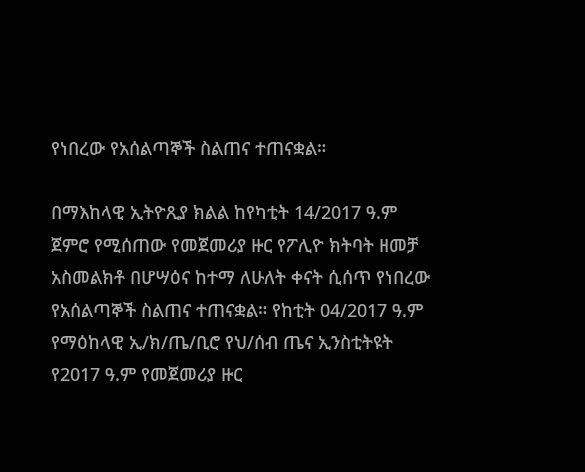የነበረው የአሰልጣኞች ስልጠና ተጠናቋል።

በማእከላዊ ኢትዮጺያ ክልል ከየካቲት 14/2017 ዓ.ም ጀምሮ የሚሰጠው የመጀመሪያ ዙር የፖሊዮ ክትባት ዘመቻ አስመልክቶ በሆሣዕና ከተማ ለሁለት ቀናት ሲሰጥ የነበረው የአሰልጣኞች ስልጠና ተጠናቋል። የከቲት 04/2017 ዓ.ም የማዕከላዊ ኢ/ክ/ጤ/ቢሮ የህ/ሰብ ጤና ኢንስቲትዩት የ2017 ዓ.ም የመጀመሪያ ዙር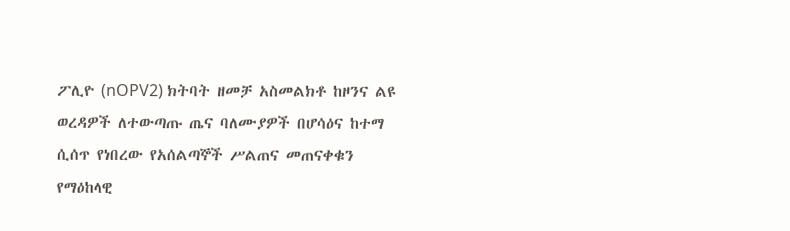ፖሊዮ (nOPV2) ክትባት ዘመቻ አስመልክቶ ከዞንና ልዩ ወረዳዎች ለተውጣጡ ጤና ባለሙያዎች በሆሳዕና ከተማ ሲሰጥ የነበረው የአሰልጣኞች ሥልጠና መጠናቀቁን የማዕከላዊ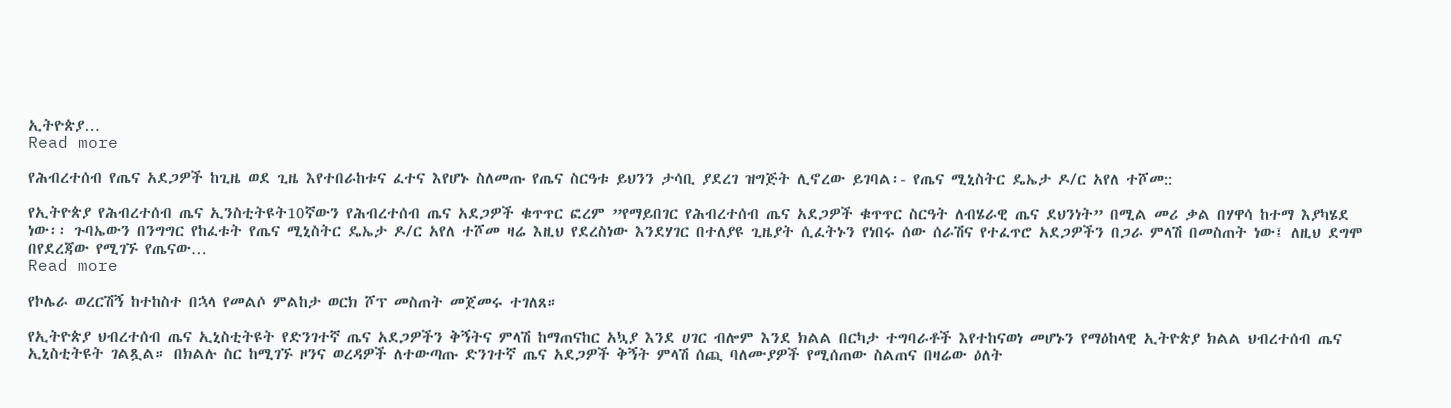ኢትዮጵያ…
Read more

የሕብረተሰብ የጤና አደጋዎች ከጊዜ ወደ ጊዜ እየተበራከቱና ፈተና እየሆኑ ስለመጡ የጤና ስርዓቱ ይህንን ታሳቢ ያደረገ ዝግጅት ሊኖረው ይገባል፡- የጤና ሚኒስትር ዴኤታ ዶ/ር አየለ ተሾመ::

የኢትዮጵያ የሕብረተሰብ ጤና ኢንስቲትዩት10ኛውን የሕብረተሰብ ጤና አደጋዎች ቁጥጥር ፎረም ”የማይበገር የሕብረተሰብ ጤና አደጋዎች ቁጥጥር ስርዓት ለብሄራዊ ጤና ደህንነት” በሚል መሪ ቃል በሃዋሳ ከተማ እያካሄደ ነው፡፡ ጉባኤውን በንግግር የከፈቱት የጤና ሚኒስትር ዴኤታ ዶ/ር አየለ ተሾመ ዛሬ እዚህ የደረስነው እንደሃገር በተለያዩ ጊዜያት ሲፈትኑን የነበሩ ሰው ሰራሽና የተፈጥሮ አደጋዎችን በጋራ ምላሽ በመስጠት ነው፤ ለዚህ ደግሞ በየደረጃው የሚገኙ የጤናው…
Read more

የኮሌራ ወረርሽኝ ከተከስተ በኋላ የመልሶ ምልከታ ወርክ ሾፕ መስጠት መጀመሩ ተገለጸ።

የኢትዮጵያ ህብረተሰብ ጤና ኢኒስቲትዩት የድንገተኛ ጤና አደጋዎችን ቅኝትና ምላሽ ከማጠናከር አኳያ እንደ ሀገር ብሎም እንደ ክልል በርካታ ተግባራቶች እየተከናወነ መሆኑን የማዕከላዊ ኢትዮጵያ ክልል ህብረተሰብ ጤና ኢኒስቲትዩት ገልጿል። በክልሉ ስር ከሚገኙ ዞንና ወረዳዎች ለተውጣጡ ድንገተኛ ጤና አደጋዎች ቅኝት ምላሽ ሰጪ ባለሙያዎች የሚሰጠው ስልጠና በዛሬው ዕለት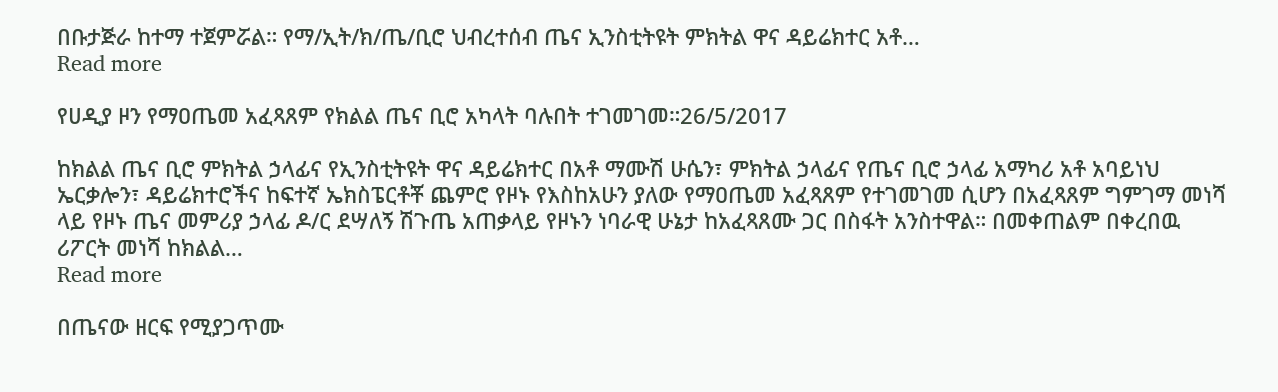በቡታጅራ ከተማ ተጀምሯል። የማ/ኢት/ክ/ጤ/ቢሮ ህብረተሰብ ጤና ኢንስቲትዩት ምክትል ዋና ዳይሬክተር አቶ…
Read more

የሀዲያ ዞን የማዐጤመ አፈጻጸም የክልል ጤና ቢሮ አካላት ባሉበት ተገመገመ።26/5/2017

ከክልል ጤና ቢሮ ምክትል ኃላፊና የኢንስቲትዩት ዋና ዳይሬክተር በአቶ ማሙሽ ሁሴን፣ ምክትል ኃላፊና የጤና ቢሮ ኃላፊ አማካሪ አቶ አባይነህ ኤርቃሎን፣ ዳይሬክተሮችና ከፍተኛ ኤክስፔርቶቾ ጨምሮ የዞኑ የእስከአሁን ያለው የማዐጤመ አፈጻጸም የተገመገመ ሲሆን በአፈጻጸም ግምገማ መነሻ ላይ የዞኑ ጤና መምሪያ ኃላፊ ዶ/ር ደሣለኝ ሽጉጤ አጠቃላይ የዞኑን ነባራዊ ሁኔታ ከአፈጻጸሙ ጋር በስፋት አንስተዋል። በመቀጠልም በቀረበዉ ሪፖርት መነሻ ከክልል…
Read more

በጤናው ዘርፍ የሚያጋጥሙ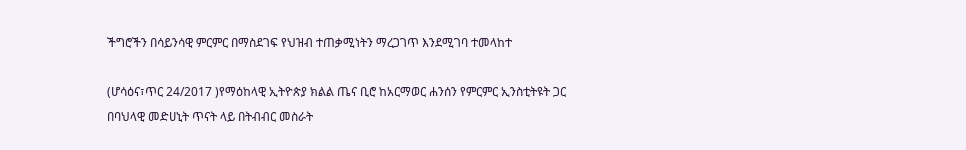ችግሮችን በሳይንሳዊ ምርምር በማስደገፍ የህዝብ ተጠቃሚነትን ማረጋገጥ እንደሚገባ ተመላከተ

(ሆሳዕና፣ጥር 24/2017 )የማዕከላዊ ኢትዮጵያ ክልል ጤና ቢሮ ከአርማወር ሐንሰን የምርምር ኢንስቲትዩት ጋር በባህላዊ መድሀኒት ጥናት ላይ በትብብር መስራት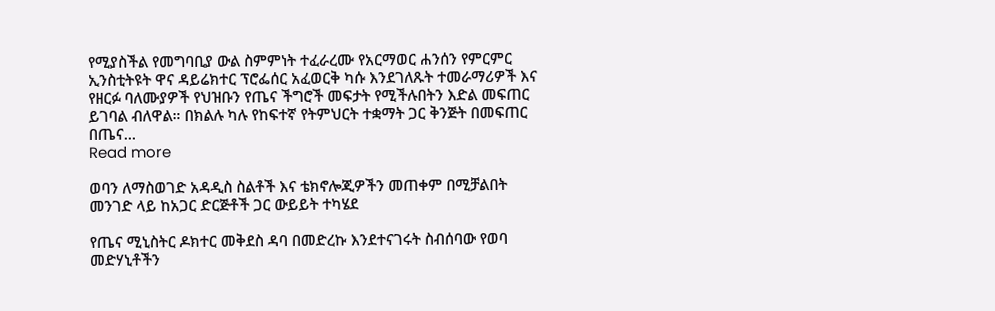የሚያስችል የመግባቢያ ውል ስምምነት ተፈራረሙ የአርማወር ሐንሰን የምርምር ኢንስቲትዩት ዋና ዳይሬክተር ፕሮፌሰር አፈወርቅ ካሱ እንደገለጹት ተመራማሪዎች እና የዘርፉ ባለሙያዎች የህዝቡን የጤና ችግሮች መፍታት የሚችሉበትን እድል መፍጠር ይገባል ብለዋል። በክልሉ ካሉ የከፍተኛ የትምህርት ተቋማት ጋር ቅንጅት በመፍጠር በጤና…
Read more

ወባን ለማስወገድ አዳዲስ ስልቶች እና ቴክኖሎጂዎችን መጠቀም በሚቻልበት መንገድ ላይ ከአጋር ድርጅቶች ጋር ውይይት ተካሄደ

የጤና ሚኒስትር ዶክተር መቅደስ ዳባ በመድረኩ እንደተናገሩት ስብሰባው የወባ መድሃኒቶችን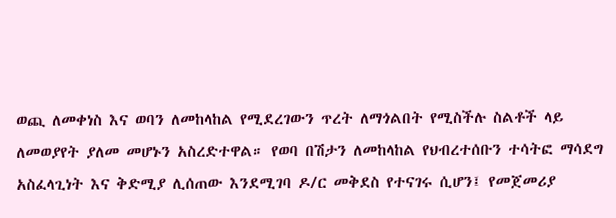ወጪ ለመቀነስ እና ወባን ለመከላከል የሚደረገውን ጥረት ለማጎልበት የሚስችሉ ስልቶች ላይ ለመወያየት ያለመ መሆኑን አስረድተዋል። የወባ በሽታን ለመከላከል የህብረተሰቡን ተሳትፎ ማሳደግ አስፈላጊነት እና ቅድሚያ ሊሰጠው እንደሚገባ ዶ/ር መቅደስ የተናገሩ ሲሆን፤ የመጀመሪያ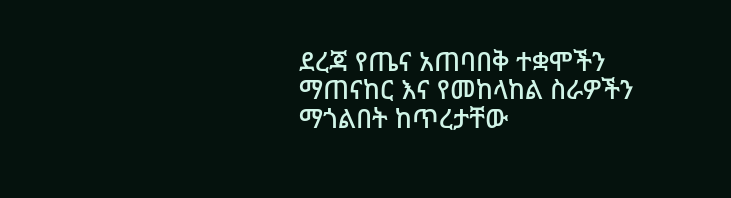ደረጃ የጤና አጠባበቅ ተቋሞችን ማጠናከር እና የመከላከል ስራዎችን ማጎልበት ከጥረታቸው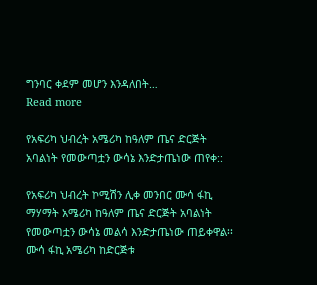ግንባር ቀደም መሆን እንዳለበት…
Read more

የአፍሪካ ህብረት አሜሪካ ከዓለም ጤና ድርጅት አባልነት የመውጣቷን ውሳኔ እንድታጤነው ጠየቀ::

የአፍሪካ ህብረት ኮሚሽን ሊቀ መንበር ሙሳ ፋኪ ማሃማት አሜሪካ ከዓለም ጤና ድርጅት አባልነት የመውጣቷን ውሳኔ መልሳ እንድታጤነው ጠይቀዋል፡፡ ሙሳ ፋኪ አሜሪካ ከድርጅቱ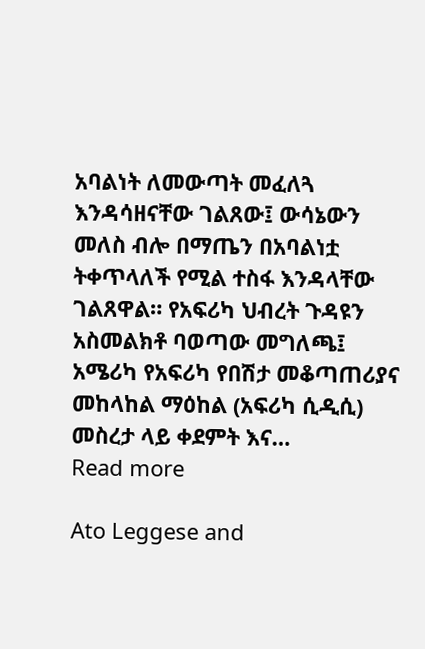አባልነት ለመውጣት መፈለጓ እንዳሳዘናቸው ገልጸው፤ ውሳኔውን መለስ ብሎ በማጤን በአባልነቷ ትቀጥላለች የሚል ተስፋ እንዳላቸው ገልጸዋል። የአፍሪካ ህብረት ጉዳዩን አስመልክቶ ባወጣው መግለጫ፤ አሜሪካ የአፍሪካ የበሽታ መቆጣጠሪያና መከላከል ማዕከል (አፍሪካ ሲዲሲ) መስረታ ላይ ቀደምት እና…
Read more

Ato Leggese and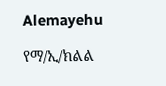Alemayehu

የማ/ኢ/ክልል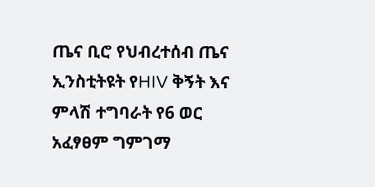ጤና ቢሮ የህብረተሰብ ጤና ኢንስቲትዩት የHIV ቅኝት እና ምላሽ ተግባራት የ6 ወር አፈፃፀም ግምገማ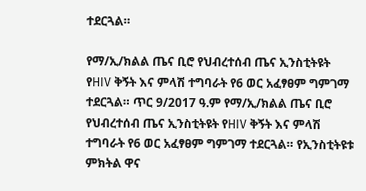ተደርጓል።

የማ/ኢ/ክልል ጤና ቢሮ የህብረተሰብ ጤና ኢንስቲትዩት የHIV ቅኝት እና ምላሽ ተግባራት የ6 ወር አፈፃፀም ግምገማ ተደርጓል። ጥር 9/2017 ዓ.ም የማ/ኢ/ክልል ጤና ቢሮ የህብረተሰብ ጤና ኢንስቲትዩት የHIV ቅኝት እና ምላሽ ተግባራት የ6 ወር አፈፃፀም ግምገማ ተደርጓል። የኢንስቲትዩቱ ምክትል ዋና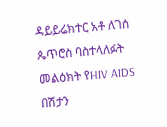ዳይይሬክተር አቶ ለገሰ ጴጥሮስ ባስተላለፉት መልዕክት የHIV AIDS በሽታን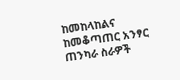ከመከላከልና ከመቆጣጠር አንፃር ጠንካራ ስራዎች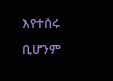እየተሰሩ ቢሆንም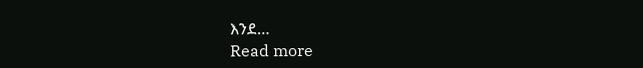እንደ…
Read more